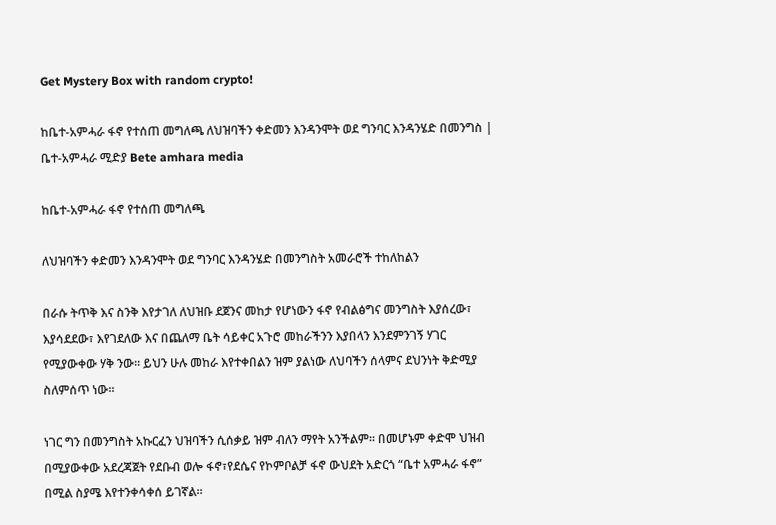Get Mystery Box with random crypto!

ከቤተ-አምሓራ ፋኖ የተሰጠ መግለጫ ለህዝባችን ቀድመን እንዳንሞት ወደ ግንባር እንዳንሄድ በመንግስ | ቤተ-አምሓራ ሚድያ Bete amhara media

ከቤተ-አምሓራ ፋኖ የተሰጠ መግለጫ

ለህዝባችን ቀድመን እንዳንሞት ወደ ግንባር እንዳንሄድ በመንግስት አመራሮች ተከለከልን

በራሱ ትጥቅ እና ስንቅ እየታገለ ለህዝቡ ደጀንና መከታ የሆነውን ፋኖ የብልፅግና መንግስት እያሰረው፣ እያሳደደው፣ እየገደለው እና በጨለማ ቤት ሳይቀር አጉሮ መከራችንን እያበላን እንደምንገኝ ሃገር የሚያውቀው ሃቅ ንው፡፡ ይህን ሁሉ መከራ እየተቀበልን ዝም ያልነው ለህባችን ሰላምና ደህንነት ቅድሚያ ስለምሰጥ ነው፡፡

ነገር ግን በመንግስት አኩርፈን ህዝባችን ሲሰቃይ ዝም ብለን ማየት አንችልም፡፡ በመሆኑም ቀድሞ ህዝብ በሚያውቀው አደረጃጀት የደቡብ ወሎ ፋኖ፣የደሴና የኮምቦልቻ ፋኖ ውህደት አድርጎ “ቤተ አምሓራ ፋኖ” በሚል ስያሜ እየተንቀሳቀሰ ይገኛል።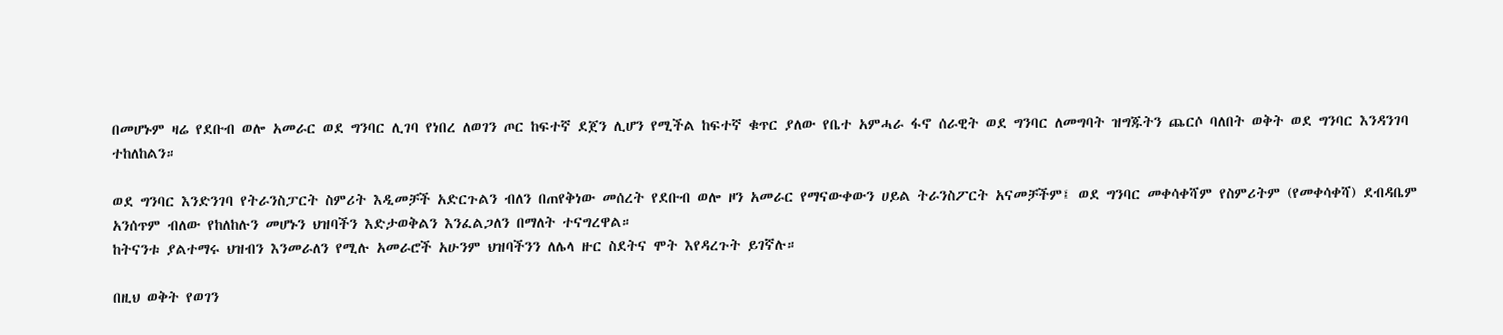በመሆኑም ዛሬ የደቡብ ወሎ አመራር ወደ ግንባር ሊገባ የነበረ ለወገን ጦር ከፍተኛ ደጀን ሊሆን የሚችል ከፍተኛ ቁጥር ያለው የቤተ አምሓራ ፋኖ ሰራዊት ወደ ግንባር ለመግባት ዝግጁትን ጨርሶ ባለበት ወቅት ወደ ግንባር እንዳንገባ ተከለከልን።

ወደ ግንባር እንድንገባ የትራንስፓርት ስምሪት እዲመቻች አድርጉልን ብለን በጠየቅነው መሰረት የደቡብ ወሎ ዞን አመራር የማናውቀውን ሀይል ትራንስፖርት አናመቻችም፤ ወደ ግንባር መቀሳቀሻም የስምሪትም (የመቀሳቀሻ) ደብዳቤም አንሰጥም ብለው የከለከሉን መሆኑን ህዝባችን እድታወቅልን እንፈልጋለን በማለት ተናግረዋል።
ከትናንቱ ያልተማሩ ህዝብን እንመራለን የሚሉ አመራሮች አሁንም ህዝባችንን ለሌላ ዙር ስደትና ሞት እየዳረጉት ይገኛሉ።

በዚህ ወቅት የወገን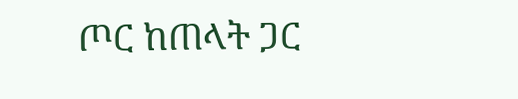ጦር ከጠላት ጋር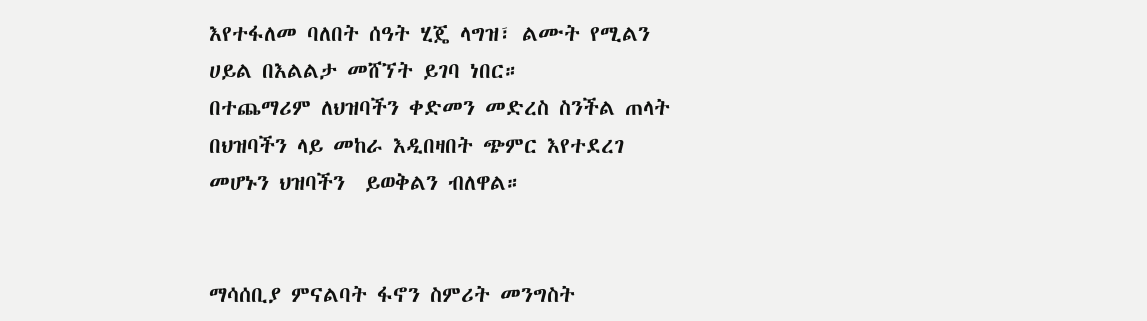እየተፋለመ ባለበት ሰዓት ሂጄ ላግዝ፣ ልሙት የሚልን ሀይል በእልልታ መሸኘት ይገባ ነበር።
በተጨማሪም ለህዝባችን ቀድመን መድረስ ስንችል ጠላት በህዝባችን ላይ መከራ እዲበዛበት ጭምር እየተደረገ መሆኑን ህዝባችን  ይወቅልን ብለዋል።


ማሳሰቢያ ምናልባት ፋኖን ስምሪት መንግስት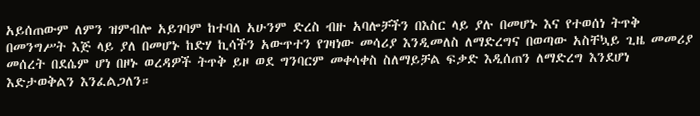አይሰጠውም ለምን ዝምብሎ አይገባም ከተባለ አሁንም ድረስ ብዙ አባሎቻችን በእስር ላይ ያሉ በመሆኑ እና የተወሰነ ትጥቅ በመንግሥት እጅ ላይ ያለ በመሆኑ ከድሃ ኪሳችን አውጥተን የገዛነው መሳሪያ እንዲመለስ ለማድረግና በወጣው አስቸኳይ ጊዜ መመሪያ መሰረት በደሴም ሆነ በዞኑ ወረዳዎች ትጥቅ ይዞ ወደ ግንባርም መቀሳቀስ ስለማይቻል ፍቃድ እዲሰጠን ለማድረግ እንደሆነ እድታወቅልን እንፈልጋለን።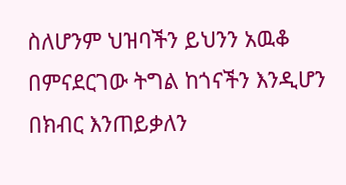ስለሆንም ህዝባችን ይህንን አዉቆ በምናደርገው ትግል ከጎናችን እንዲሆን በክብር እንጠይቃለን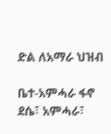ድል ለአማራ ህዝብ

ቤተ-አምሓራ ፋኖ
ደሴ፣ አምሓራ፣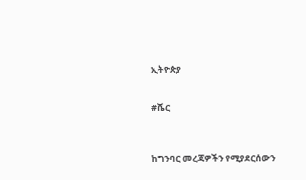ኢትዮጵያ


#ሼር



ከግንባር መረጃዎችን የሚያደርሰውን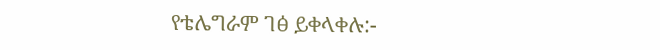የቴሌግራም ገፅ ይቀላቀሉ:-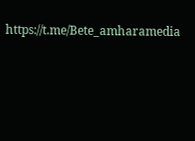https://t.me/Bete_amharamedia